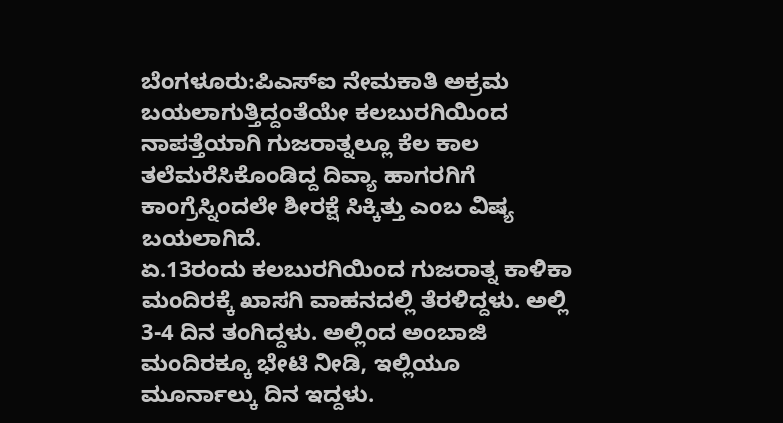ಬೆಂಗಳೂರು:ಪಿಎಸ್ಐ ನೇಮಕಾತಿ ಅಕ್ರಮ ಬಯಲಾಗುತ್ತಿದ್ದಂತೆಯೇ ಕಲಬುರಗಿಯಿಂದ ನಾಪತ್ತೆಯಾಗಿ ಗುಜರಾತ್ನಲ್ಲೂ ಕೆಲ ಕಾಲ ತಲೆಮರೆಸಿಕೊಂಡಿದ್ದ ದಿವ್ಯಾ ಹಾಗರಗಿಗೆ ಕಾಂಗ್ರೆಸ್ನಿಂದಲೇ ಶೀರಕ್ಷೆ ಸಿಕ್ಕಿತ್ತು ಎಂಬ ವಿಷ್ಯ ಬಯಲಾಗಿದೆ.
ಏ.13ರಂದು ಕಲಬುರಗಿಯಿಂದ ಗುಜರಾತ್ನ ಕಾಳಿಕಾ ಮಂದಿರಕ್ಕೆ ಖಾಸಗಿ ವಾಹನದಲ್ಲಿ ತೆರಳಿದ್ದಳು. ಅಲ್ಲಿ 3-4 ದಿನ ತಂಗಿದ್ದಳು. ಅಲ್ಲಿಂದ ಅಂಬಾಜಿ ಮಂದಿರಕ್ಕೂ ಭೇಟಿ ನೀಡಿ, ಇಲ್ಲಿಯೂ ಮೂರ್ನಾಲ್ಕು ದಿನ ಇದ್ದಳು.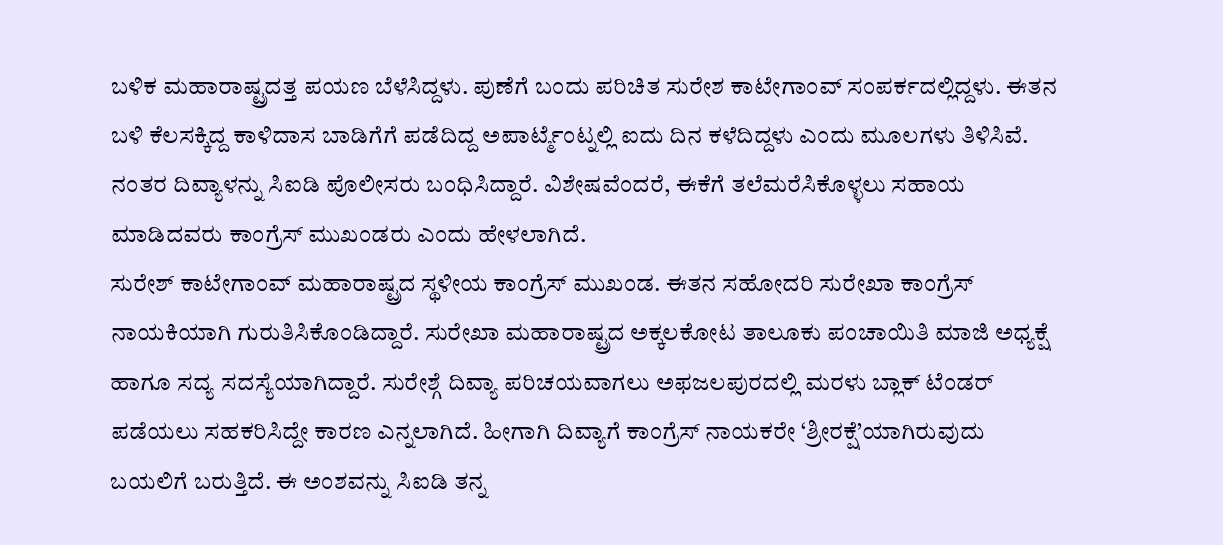ಬಳಿಕ ಮಹಾರಾಷ್ಟ್ರದತ್ತ ಪಯಣ ಬೆಳೆಸಿದ್ದಳು. ಪುಣೆಗೆ ಬಂದು ಪರಿಚಿತ ಸುರೇಶ ಕಾಟೇಗಾಂವ್ ಸಂಪರ್ಕದಲ್ಲಿದ್ದಳು. ಈತನ ಬಳಿ ಕೆಲಸಕ್ಕಿದ್ದ ಕಾಳಿದಾಸ ಬಾಡಿಗೆಗೆ ಪಡೆದಿದ್ದ ಅಪಾರ್ಟ್ಮೆಂಟ್ನಲ್ಲಿ ಐದು ದಿನ ಕಳೆದಿದ್ದಳು ಎಂದು ಮೂಲಗಳು ತಿಳಿಸಿವೆ. ನಂತರ ದಿವ್ಯಾಳನ್ನು ಸಿಐಡಿ ಪೊಲೀಸರು ಬಂಧಿಸಿದ್ದಾರೆ. ವಿಶೇಷವೆಂದರೆ, ಈಕೆಗೆ ತಲೆಮರೆಸಿಕೊಳ್ಳಲು ಸಹಾಯ ಮಾಡಿದವರು ಕಾಂಗ್ರೆಸ್ ಮುಖಂಡರು ಎಂದು ಹೇಳಲಾಗಿದೆ.
ಸುರೇಶ್ ಕಾಟೇಗಾಂವ್ ಮಹಾರಾಷ್ಟ್ರದ ಸ್ಥಳೀಯ ಕಾಂಗ್ರೆಸ್ ಮುಖಂಡ. ಈತನ ಸಹೋದರಿ ಸುರೇಖಾ ಕಾಂಗ್ರೆಸ್ ನಾಯಕಿಯಾಗಿ ಗುರುತಿಸಿಕೊಂಡಿದ್ದಾರೆ. ಸುರೇಖಾ ಮಹಾರಾಷ್ಟ್ರದ ಅಕ್ಕಲಕೋಟ ತಾಲೂಕು ಪಂಚಾಯಿತಿ ಮಾಜಿ ಅಧ್ಯಕ್ಷೆ ಹಾಗೂ ಸದ್ಯ ಸದಸ್ಯೆಯಾಗಿದ್ದಾರೆ. ಸುರೇಶ್ಗೆ ದಿವ್ಯಾ ಪರಿಚಯವಾಗಲು ಅಫಜಲಪುರದಲ್ಲಿ ಮರಳು ಬ್ಲಾಕ್ ಟೆಂಡರ್ ಪಡೆಯಲು ಸಹಕರಿಸಿದ್ದೇ ಕಾರಣ ಎನ್ನಲಾಗಿದೆ. ಹೀಗಾಗಿ ದಿವ್ಯಾಗೆ ಕಾಂಗ್ರೆಸ್ ನಾಯಕರೇ ‘ಶ್ರೀರಕ್ಷೆ’ಯಾಗಿರುವುದು ಬಯಲಿಗೆ ಬರುತ್ತಿದೆ. ಈ ಅಂಶವನ್ನು ಸಿಐಡಿ ತನ್ನ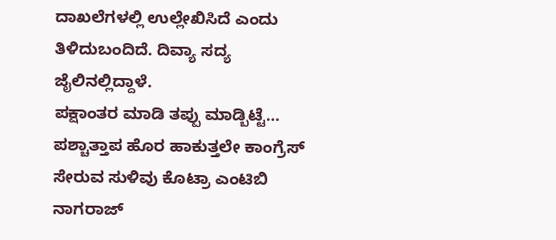ದಾಖಲೆಗಳಲ್ಲಿ ಉಲ್ಲೇಖಿಸಿದೆ ಎಂದು ತಿಳಿದುಬಂದಿದೆ. ದಿವ್ಯಾ ಸದ್ಯ ಜೈಲಿನಲ್ಲಿದ್ದಾಳೆ.
ಪಕ್ಷಾಂತರ ಮಾಡಿ ತಪ್ಪು‌ ಮಾಡ್ಬಿಟ್ಟೆ… ಪಶ್ಚಾತ್ತಾಪ ಹೊರ ಹಾಕುತ್ತಲೇ ಕಾಂಗ್ರೆಸ್ ಸೇರುವ ಸುಳಿವು ಕೊಟ್ರಾ ಎಂಟಿಬಿ ನಾಗರಾಜ್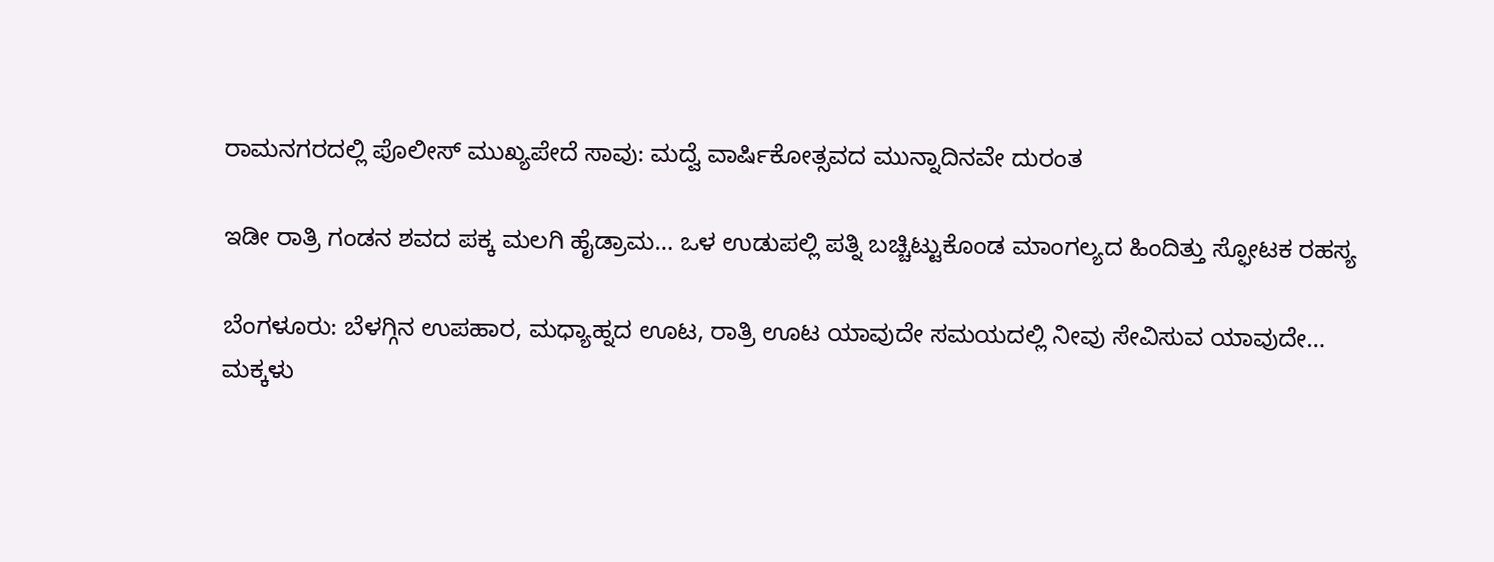ರಾಮನಗರದಲ್ಲಿ ಪೊಲೀಸ್ ಮುಖ್ಯಪೇದೆ ಸಾವು: ಮದ್ವೆ ವಾರ್ಷಿಕೋತ್ಸವದ ಮುನ್ನಾದಿನವೇ ದುರಂತ

ಇಡೀ ರಾತ್ರಿ ಗಂಡನ ಶವದ ಪಕ್ಕ ಮಲಗಿ ಹೈಡ್ರಾಮ… ಒಳ ಉಡುಪಲ್ಲಿ ಪತ್ನಿ ಬಚ್ಚಿಟ್ಟುಕೊಂಡ ಮಾಂಗಲ್ಯದ ಹಿಂದಿತ್ತು ಸ್ಫೋಟಕ ರಹಸ್ಯ

ಬೆಂಗಳೂರು: ಬೆಳಗ್ಗಿನ ಉಪಹಾರ, ಮಧ್ಯಾಹ್ನದ ಊಟ, ರಾತ್ರಿ ಊಟ ಯಾವುದೇ ಸಮಯದಲ್ಲಿ ನೀವು ಸೇವಿಸುವ ಯಾವುದೇ…
ಮಕ್ಕಳು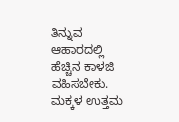ತಿನ್ನುವ ಆಹಾರದಲ್ಲಿ ಹೆಚ್ಚಿನ ಕಾಳಜಿ ವಹಿಸಬೇಕು. ಮಕ್ಕಳ ಉತ್ತಮ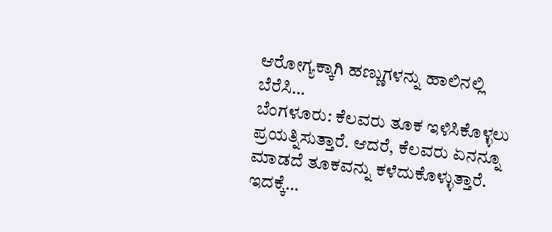ಆರೋಗ್ಯಕ್ಕಾಗಿ ಹಣ್ಣುಗಳನ್ನು ಹಾಲಿನಲ್ಲಿ ಬೆರೆಸಿ…
ಬೆಂಗಳೂರು: ಕೆಲವರು ತೂಕ ಇಳಿಸಿಕೊಳ್ಳಲು ಪ್ರಯತ್ನಿಸುತ್ತಾರೆ. ಆದರೆ, ಕೆಲವರು ಏನನ್ನೂ ಮಾಡದೆ ತೂಕವನ್ನು ಕಳೆದುಕೊಳ್ಳುತ್ತಾರೆ. ಇದಕ್ಕೆ…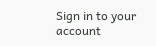Sign in to your account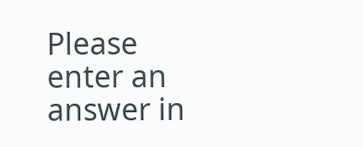Please enter an answer in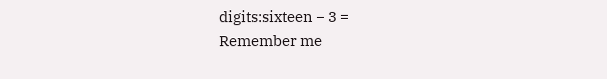digits:sixteen − 3 =
Remember me